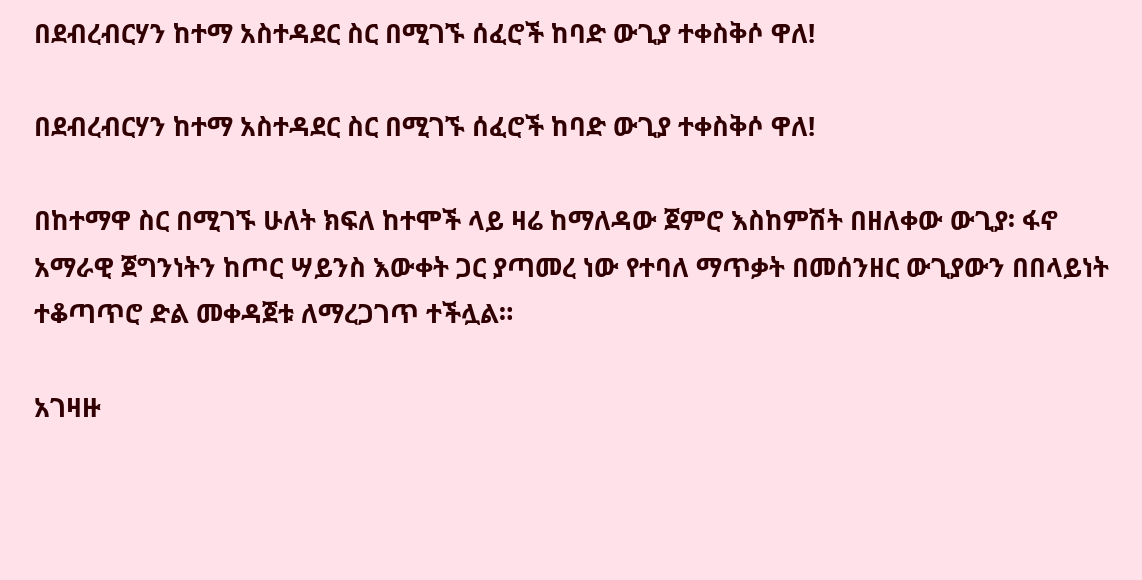በደብረብርሃን ከተማ አስተዳደር ስር በሚገኙ ሰፈሮች ከባድ ውጊያ ተቀስቅሶ ዋለ!

በደብረብርሃን ከተማ አስተዳደር ስር በሚገኙ ሰፈሮች ከባድ ውጊያ ተቀስቅሶ ዋለ!

በከተማዋ ስር በሚገኙ ሁለት ክፍለ ከተሞች ላይ ዛሬ ከማለዳው ጀምሮ እስከምሽት በዘለቀው ውጊያ፡ ፋኖ አማራዊ ጀግንነትን ከጦር ሣይንስ እውቀት ጋር ያጣመረ ነው የተባለ ማጥቃት በመሰንዘር ውጊያውን በበላይነት ተቆጣጥሮ ድል መቀዳጀቱ ለማረጋገጥ ተችሏል።

አገዛዙ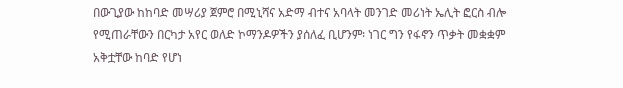በውጊያው ከከባድ መሣሪያ ጀምሮ በሚኒሻና አድማ ብተና አባላት መንገድ መሪነት ኤሊት ፎርስ ብሎ የሚጠራቸውን በርካታ አየር ወለድ ኮማንዶዎችን ያሰለፈ ቢሆንም፡ ነገር ግን የፋኖን ጥቃት መቋቋም አቅቷቸው ከባድ የሆነ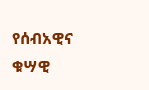የሰብአዊና ቁሣዊ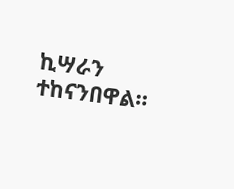ኪሣራን ተከናንበዋል።